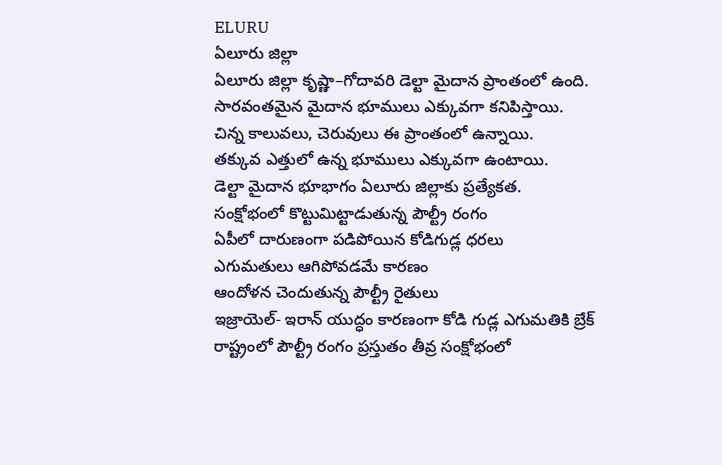ELURU
ఏలూరు జిల్లా
ఏలూరు జిల్లా కృష్ణా–గోదావరి డెల్టా మైదాన ప్రాంతంలో ఉంది.
సారవంతమైన మైదాన భూములు ఎక్కువగా కనిపిస్తాయి.
చిన్న కాలువలు, చెరువులు ఈ ప్రాంతంలో ఉన్నాయి.
తక్కువ ఎత్తులో ఉన్న భూములు ఎక్కువగా ఉంటాయి.
డెల్టా మైదాన భూభాగం ఏలూరు జిల్లాకు ప్రత్యేకత.
సంక్షోభంలో కొట్టుమిట్టాడుతున్న పౌల్ట్రీ రంగం
ఏపీలో దారుణంగా పడిపోయిన కోడిగుడ్ల ధరలు
ఎగుమతులు ఆగిపోవడమే కారణం
ఆందోళన చెందుతున్న పౌల్ట్రీ రైతులు
ఇజ్రాయెల్- ఇరాన్ యుద్ధం కారణంగా కోడి గుడ్ల ఎగుమతికి బ్రేక్
రాష్ట్రంలో పౌల్ట్రీ రంగం ప్రస్తుతం తీవ్ర సంక్షోభంలో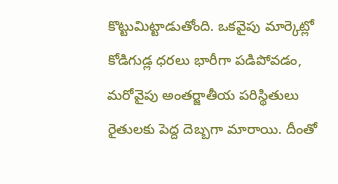కొట్టుమిట్టాడుతోంది. ఒకవైపు మార్కెట్లో కోడిగుడ్ల ధరలు భారీగా పడిపోవడం, మరోవైపు అంతర్జాతీయ పరిస్థితులు రైతులకు పెద్ద దెబ్బగా మారాయి. దీంతో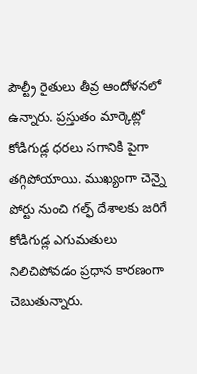పౌల్ట్రీ రైతులు తీవ్ర ఆందోళనలో ఉన్నారు. ప్రస్తుతం మార్కెట్లో కోడిగుడ్ల ధరలు సగానికి పైగా తగ్గిపోయాయి. ముఖ్యంగా చెన్నై పోర్టు నుంచి గల్ఫ్ దేశాలకు జరిగే కోడిగుడ్ల ఎగుమతులు నిలిచిపోవడం ప్రధాన కారణంగా చెబుతున్నారు.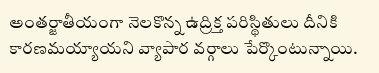అంతర్జాతీయంగా నెలకొన్న ఉద్రిక్త పరిస్థితులు దీనికి కారణమయ్యాయని వ్యాపార వర్గాలు పేర్కొంటున్నాయి.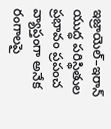ఇజ్రాయెల్–ఇరాన్ యుద్ధ పరిస్థితుల ప్రభావం ప్రపంచ వ్యాప్తంగా అనేక రంగాలపై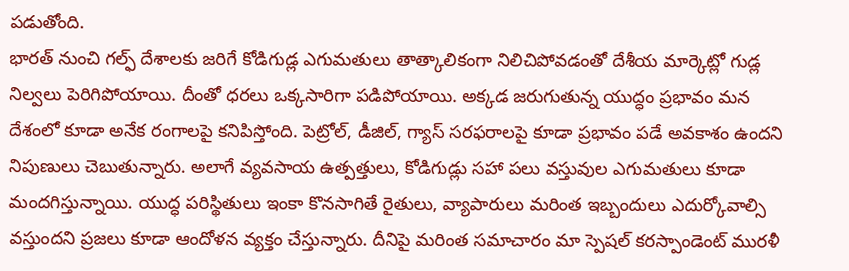పడుతోంది.
భారత్ నుంచి గల్ఫ్ దేశాలకు జరిగే కోడిగుడ్ల ఎగుమతులు తాత్కాలికంగా నిలిచిపోవడంతో దేశీయ మార్కెట్లో గుడ్ల నిల్వలు పెరిగిపోయాయి. దీంతో ధరలు ఒక్కసారిగా పడిపోయాయి. అక్కడ జరుగుతున్న యుద్ధం ప్రభావం మన దేశంలో కూడా అనేక రంగాలపై కనిపిస్తోంది. పెట్రోల్, డీజిల్, గ్యాస్ సరఫరాలపై కూడా ప్రభావం పడే అవకాశం ఉందని నిపుణులు చెబుతున్నారు. అలాగే వ్యవసాయ ఉత్పత్తులు, కోడిగుడ్లు సహా పలు వస్తువుల ఎగుమతులు కూడా మందగిస్తున్నాయి. యుద్ధ పరిస్థితులు ఇంకా కొనసాగితే రైతులు, వ్యాపారులు మరింత ఇబ్బందులు ఎదుర్కోవాల్సి వస్తుందని ప్రజలు కూడా ఆందోళన వ్యక్తం చేస్తున్నారు. దీనిపై మరింత సమాచారం మా స్పెషల్ కరస్పాండెంట్ మురళీ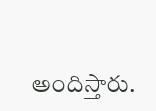అందిస్తారు.